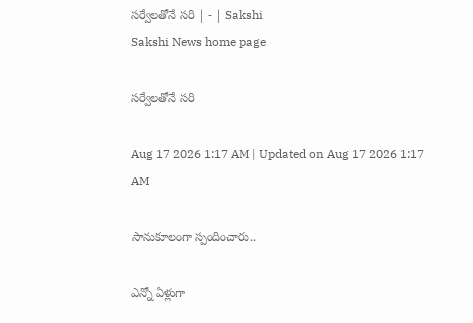సర్వేలతోనే సరి | - | Sakshi
Sakshi News home page

సర్వేలతోనే సరి

Aug 17 2026 1:17 AM | Updated on Aug 17 2026 1:17 AM

సానుకూలంగా స్పందించారు..

ఎన్నో ఏళ్లుగా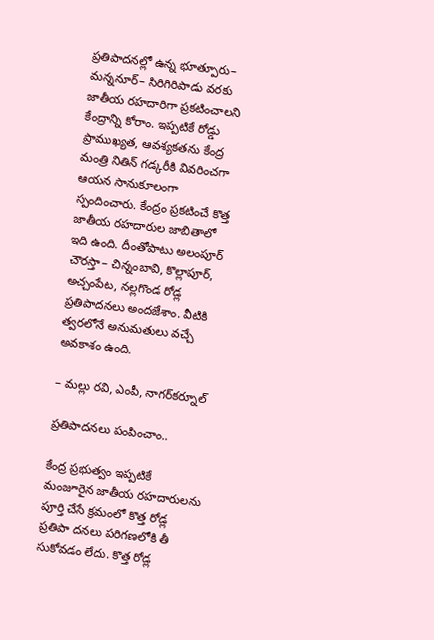ప్రతిపాదనల్లో ఉన్న భూత్పూరు– మన్ననూర్‌– సిరిగిరిపాడు వరకు జాతీయ రహదారిగా ప్రకటించాలని కేంద్రాన్ని కోరాం. ఇప్పటికే రోడ్డు ప్రాముఖ్యత, ఆవశ్యకతను కేంద్ర మంత్రి నితిన్‌ గడ్కరీకి వివరించగా ఆయన సానుకూలంగా స్పందించారు. కేంద్రం ప్రకటించే కొత్త జాతీయ రహదారుల జాబితాలో ఇది ఉంది. దీంతోపాటు అలంపూర్‌ చౌరస్తా– చిన్నంబావి, కొల్లాపూర్‌, అచ్చంపేట, నల్లగొండ రోడ్ల ప్రతిపాదనలు అందజేశాం. వీటికి త్వరలోనే అనుమతులు వచ్చే అవకాశం ఉంది.

– మల్లు రవి, ఎంపీ, నాగర్‌కర్నూల్‌

ప్రతిపాదనలు పంపించాం..

కేంద్ర ప్రభుత్వం ఇప్పటికే మంజూరైన జాతీయ రహదారులను పూర్తి చేసే క్రమంలో కొత్త రోడ్ల ప్రతిపా దనలు పరిగణలోకి తీ సుకోవడం లేదు. కొత్త రోడ్ల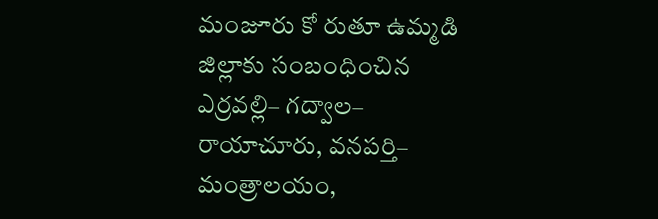మంజూరు కో రుతూ ఉమ్మడి జిల్లాకు సంబంధించిన ఎర్రవల్లి– గద్వాల– రాయాచూరు, వనపర్తి– మంత్రాలయం,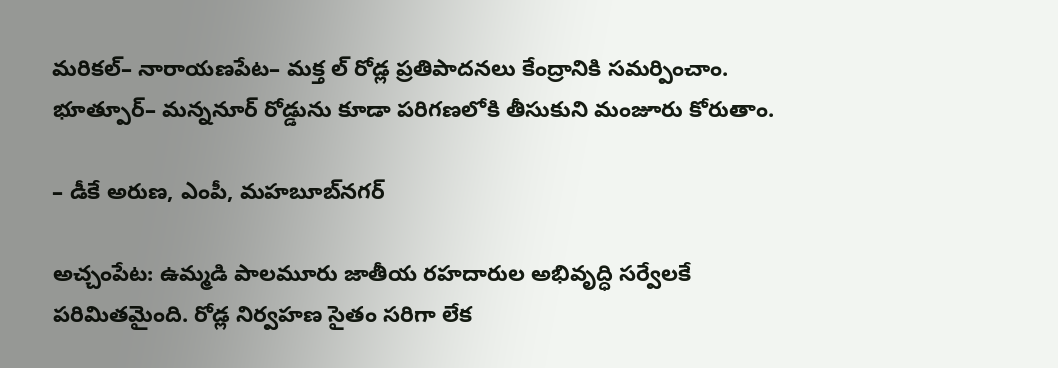మరికల్‌– నారాయణపేట– మక్త ల్‌ రోడ్ల ప్రతిపాదనలు కేంద్రానికి సమర్పించాం. భూత్పూర్‌– మన్ననూర్‌ రోడ్డును కూడా పరిగణలోకి తీసుకుని మంజూరు కోరుతాం.

– డీకే అరుణ, ఎంపీ, మహబూబ్‌నగర్‌

అచ్చంపేట: ఉమ్మడి పాలమూరు జాతీయ రహదారుల అభివృద్ధి సర్వేలకే పరిమితమైంది. రోడ్ల నిర్వహణ సైతం సరిగా లేక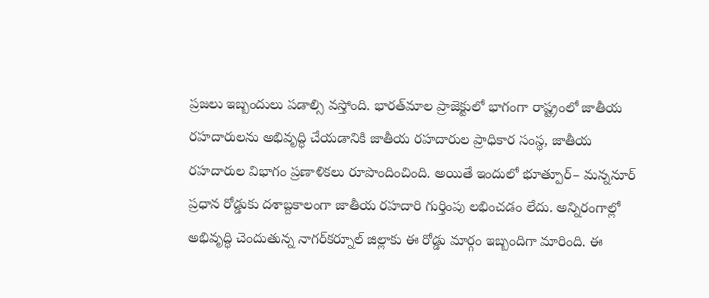ప్రజలు ఇబ్బందులు పడాల్సి వస్తోంది. భారత్‌మాల ప్రాజెక్టులో భాగంగా రాష్ట్రంలో జాతీయ రహదారులను అభివృద్ధి చేయడానికి జాతీయ రహదారుల ప్రాధికార సంస్థ, జాతీయ రహదారుల విభాగం ప్రణాళికలు రూపొందించింది. అయితే ఇందులో భూత్పూర్‌– మన్ననూర్‌ ప్రధాన రోడ్డుకు దశాబ్దకాలంగా జాతీయ రహదారి గుర్తింపు లభించడం లేదు. అన్నిరంగాల్లో అభివృద్ధి చెందుతున్న నాగర్‌కర్నూల్‌ జిల్లాకు ఈ రోడ్డు మార్గం ఇబ్బందిగా మారింది. ఈ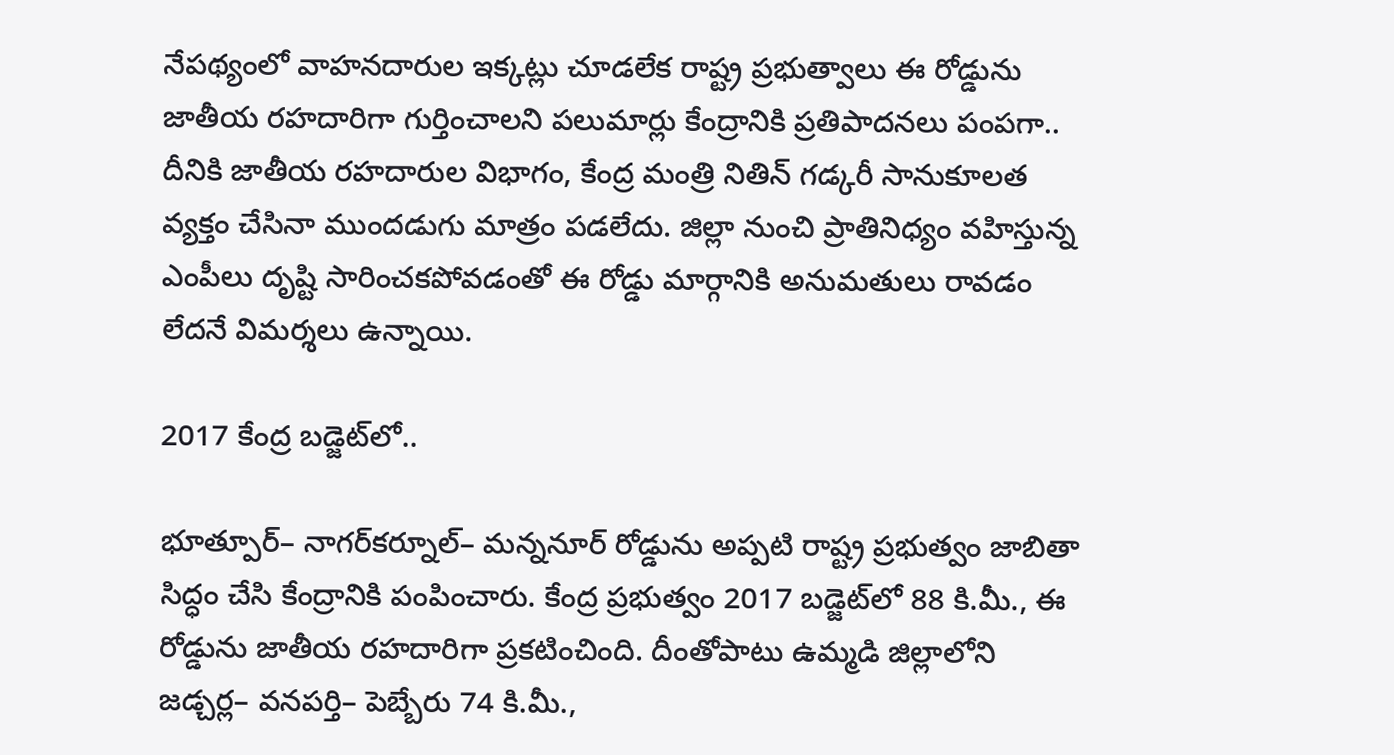నేపథ్యంలో వాహనదారుల ఇక్కట్లు చూడలేక రాష్ట్ర ప్రభుత్వాలు ఈ రోడ్డును జాతీయ రహదారిగా గుర్తించాలని పలుమార్లు కేంద్రానికి ప్రతిపాదనలు పంపగా.. దీనికి జాతీయ రహదారుల విభాగం, కేంద్ర మంత్రి నితిన్‌ గడ్కరీ సానుకూలత వ్యక్తం చేసినా ముందడుగు మాత్రం పడలేదు. జిల్లా నుంచి ప్రాతినిధ్యం వహిస్తున్న ఎంపీలు దృష్టి సారించకపోవడంతో ఈ రోడ్డు మార్గానికి అనుమతులు రావడం లేదనే విమర్శలు ఉన్నాయి.

2017 కేంద్ర బడ్జెట్‌లో..

భూత్పూర్‌– నాగర్‌కర్నూల్‌– మన్ననూర్‌ రోడ్డును అప్పటి రాష్ట్ర ప్రభుత్వం జాబితా సిద్ధం చేసి కేంద్రానికి పంపించారు. కేంద్ర ప్రభుత్వం 2017 బడ్జెట్‌లో 88 కి.మీ., ఈ రోడ్డును జాతీయ రహదారిగా ప్రకటించింది. దీంతోపాటు ఉమ్మడి జిల్లాలోని జడ్చర్ల– వనపర్తి– పెబ్బేరు 74 కి.మీ.,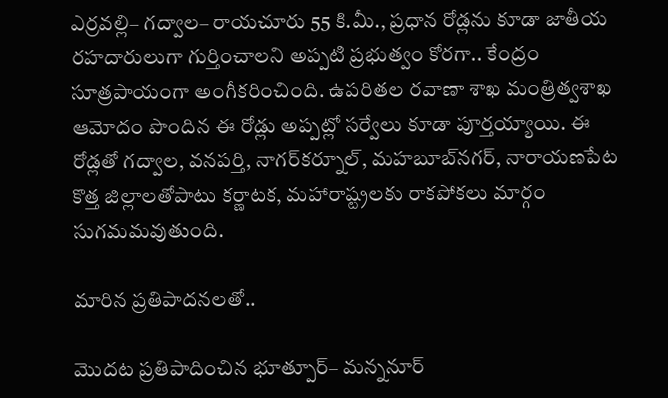ఎర్రవల్లి– గద్వాల– రాయచూరు 55 కి.మీ., ప్రధాన రోడ్లను కూడా జాతీయ రహదారులుగా గుర్తించాలని అప్పటి ప్రభుత్వం కోరగా.. కేంద్రం సూత్రపాయంగా అంగీకరించింది. ఉపరితల రవాణా శాఖ మంత్రిత్వశాఖ ఆమోదం పొందిన ఈ రోడ్లు అప్పట్లో సర్వేలు కూడా పూర్తయ్యాయి. ఈ రోడ్లతో గద్వాల, వనపర్తి, నాగర్‌కర్నూల్‌, మహబూబ్‌నగర్‌, నారాయణపేట కొత్త జిల్లాలతోపాటు కర్ణాటక, మహారాష్ట్రలకు రాకపోకలు మార్గం సుగమమవుతుంది.

మారిన ప్రతిపాదనలతో..

మొదట ప్రతిపాదించిన భూత్పూర్‌– మన్ననూర్‌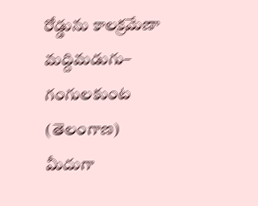రోడ్డును కాలక్రమేణా మద్దిమడుగు– గంగులకుంట (తెలంగాణ) మీదుగా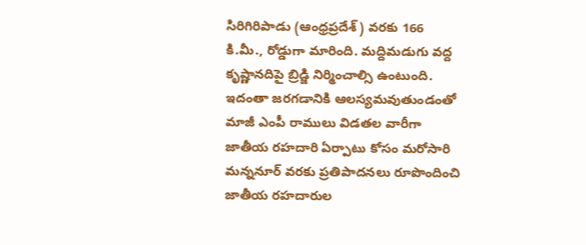సిరిగిరిపాడు (ఆంధ్రప్రదేశ్‌) వరకు 166 కి.మీ., రోడ్డుగా మారింది. మద్దిమడుగు వద్ద కృష్ణానదిపై బ్రిడ్జి నిర్మించాల్సి ఉంటుంది. ఇదంతా జరగడానికి ఆలస్యమవుతుండంతో మాజీ ఎంపీ రాములు విడతల వారీగా జాతీయ రహదారి ఏర్పాటు కోసం మరోసారి మన్ననూర్‌ వరకు ప్రతిపాదనలు రూపొందించి జాతీయ రహదారుల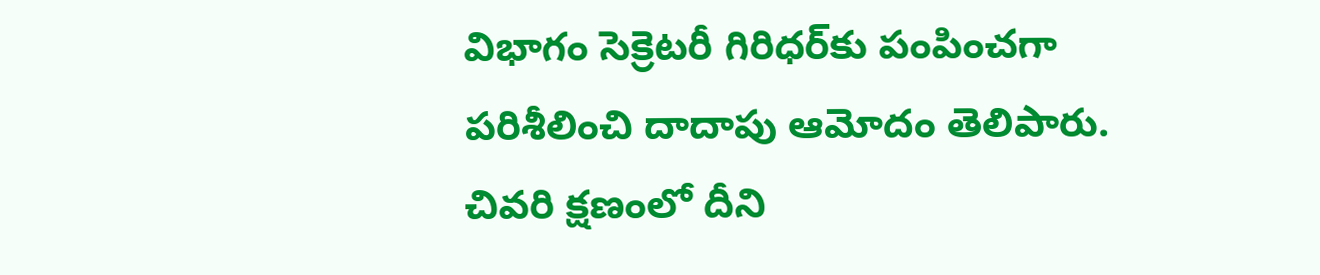విభాగం సెక్రెటరీ గిరిధర్‌కు పంపించగా పరిశీలించి దాదాపు ఆమోదం తెలిపారు. చివరి క్షణంలో దీని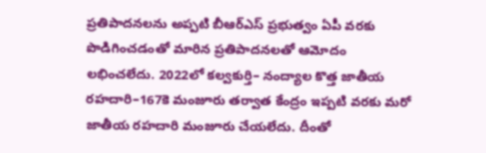ప్రతిపాదనలను అప్పటి బీఆర్‌ఎస్‌ ప్రభుత్వం ఏపీ వరకు పొడిగించడంతో మారిన ప్రతిపాదనలతో ఆమోదం లభించలేదు. 2022లో కల్వకుర్తి– నంద్యాల కొత్త జాతీయ రహదారి–167కె మంజూరు తర్వాత కేంద్రం ఇప్పటి వరకు మరో జాతీయ రహదారి మంజూరు చేయలేదు. దీంతో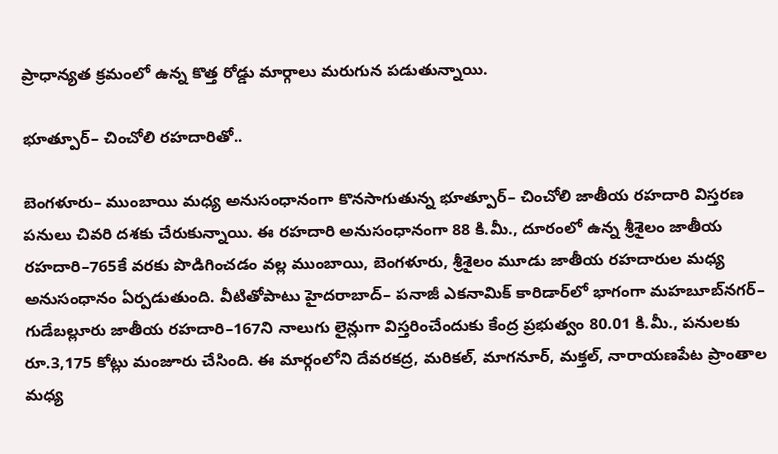ప్రాధాన్యత క్రమంలో ఉన్న కొత్త రోడ్డు మార్గాలు మరుగున పడుతున్నాయి.

భూత్పూర్‌– చించోలి రహదారితో..

బెంగళూరు– ముంబాయి మధ్య అనుసంధానంగా కొనసాగుతున్న భూత్పూర్‌– చించోలి జాతీయ రహదారి విస్తరణ పనులు చివరి దశకు చేరుకున్నాయి. ఈ రహదారి అనుసంధానంగా 88 కి.మీ., దూరంలో ఉన్న శ్రీశైలం జాతీయ రహదారి–765కే వరకు పొడిగించడం వల్ల ముంబాయి, బెంగళూరు, శ్రీశైలం మూడు జాతీయ రహదారుల మధ్య అనుసంధానం ఏర్పడుతుంది. వీటితోపాటు హైదరాబాద్‌– పనాజీ ఎకనామిక్‌ కారిడార్‌లో భాగంగా మహబూబ్‌నగర్‌– గుడేబల్లూరు జాతీయ రహదారి–167ని నాలుగు లైన్లుగా విస్తరించేందుకు కేంద్ర ప్రభుత్వం 80.01 కి.మీ., పనులకు రూ.3,175 కోట్లు మంజూరు చేసింది. ఈ మార్గంలోని దేవరకద్ర, మరికల్‌, మాగనూర్‌, మక్తల్‌, నారాయణపేట ప్రాంతాల మధ్య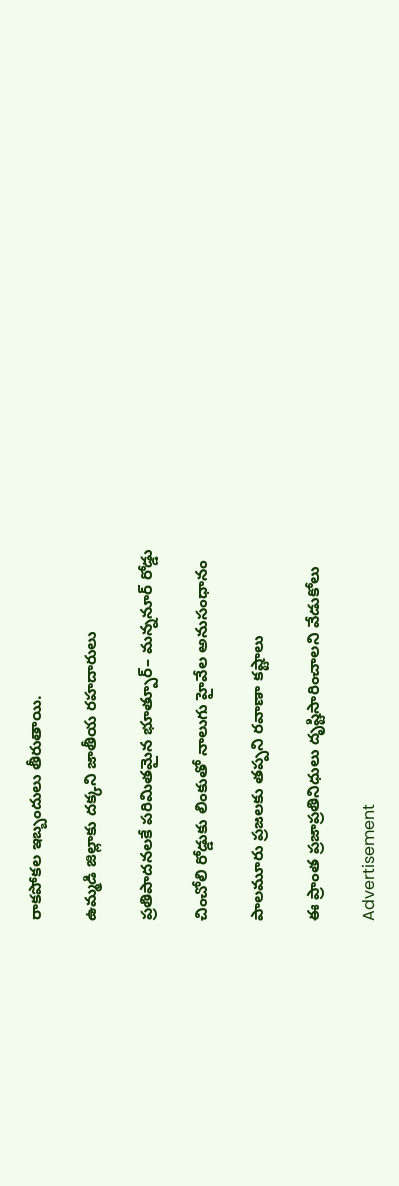రాకపోకల ఇబ్బందులు తీరుతాయి.

ఉమ్మడి జిల్లాకు దక్కని జాతీయ రహదారులు

ప్రతిపాదనలకే పరిమితమైన భూత్పూర్‌– మన్ననూర్‌ రోడ్డు

చించోలి రోడ్డుకు లింకుతో నాలుగు హైవేల అనుసంధానం

పాలమూరు ప్రజలకు తప్పని రవాణా కష్టాలు

ఈ ప్రాంత ప్రజాప్రతినిధులు దృష్టిసారించాలని వేడుకోలు

Advertisement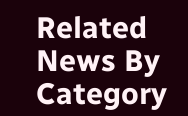Related News By Category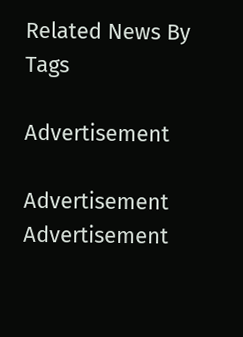Related News By Tags

Advertisement

Advertisement
Advertisement